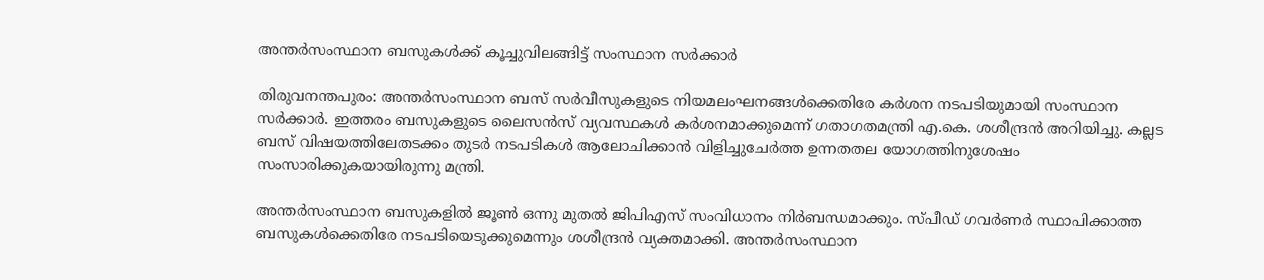അന്തര്‍സംസ്ഥാന ബസുകള്‍ക്ക് കൂച്ചുവിലങ്ങിട്ട് സംസ്ഥാന സര്‍ക്കാര്‍

തിരുവനന്തപുരം: അന്തര്‍സംസ്ഥാന ബസ് സര്‍വീസുകളുടെ നിയമലംഘനങ്ങള്‍ക്കെതിരേ കര്‍ശന നടപടിയുമായി സംസ്ഥാന സര്‍ക്കാര്‍. ഇത്തരം ബസുകളുടെ ലൈസന്‍സ് വ്യവസ്ഥകള്‍ കര്‍ശനമാക്കുമെന്ന് ഗതാഗതമന്ത്രി എ.കെ. ശശീന്ദ്രന്‍ അറിയിച്ചു. കല്ലട ബസ് വിഷയത്തിലേതടക്കം തുടര്‍ നടപടികള്‍ ആലോചിക്കാന്‍ വിളിച്ചുചേര്‍ത്ത ഉന്നതതല യോഗത്തിനുശേഷം സംസാരിക്കുകയായിരുന്നു മന്ത്രി.

അന്തര്‍സംസ്ഥാന ബസുകളില്‍ ജൂണ്‍ ഒന്നു മുതല്‍ ജിപിഎസ് സംവിധാനം നിര്‍ബന്ധമാക്കും. സ്പീഡ് ഗവര്‍ണര്‍ സ്ഥാപിക്കാത്ത ബസുകള്‍ക്കെതിരേ നടപടിയെടുക്കുമെന്നും ശശീന്ദ്രന്‍ വ്യക്തമാക്കി. അന്തര്‍സംസ്ഥാന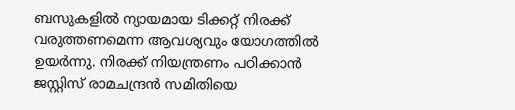ബസുകളില്‍ ന്യായമായ ടിക്കറ്റ് നിരക്ക് വരുത്തണമെന്ന ആവശ്യവും യോഗത്തില്‍ ഉയര്‍ന്നു. നിരക്ക് നിയന്ത്രണം പഠിക്കാന്‍ ജസ്റ്റിസ് രാമചന്ദ്രന്‍ സമിതിയെ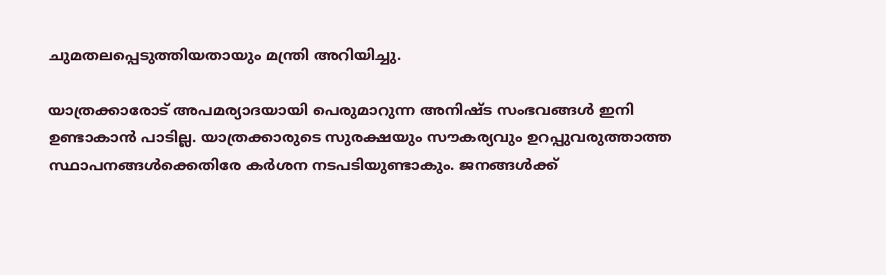ചുമതലപ്പെടുത്തിയതായും മന്ത്രി അറിയിച്ചു.

യാത്രക്കാരോട് അപമര്യാദയായി പെരുമാറുന്ന അനിഷ്ട സംഭവങ്ങള്‍ ഇനി ഉണ്ടാകാന്‍ പാടില്ല. യാത്രക്കാരുടെ സുരക്ഷയും സൗകര്യവും ഉറപ്പുവരുത്താത്ത സ്ഥാപനങ്ങള്‍ക്കെതിരേ കര്‍ശന നടപടിയുണ്ടാകും. ജനങ്ങള്‍ക്ക്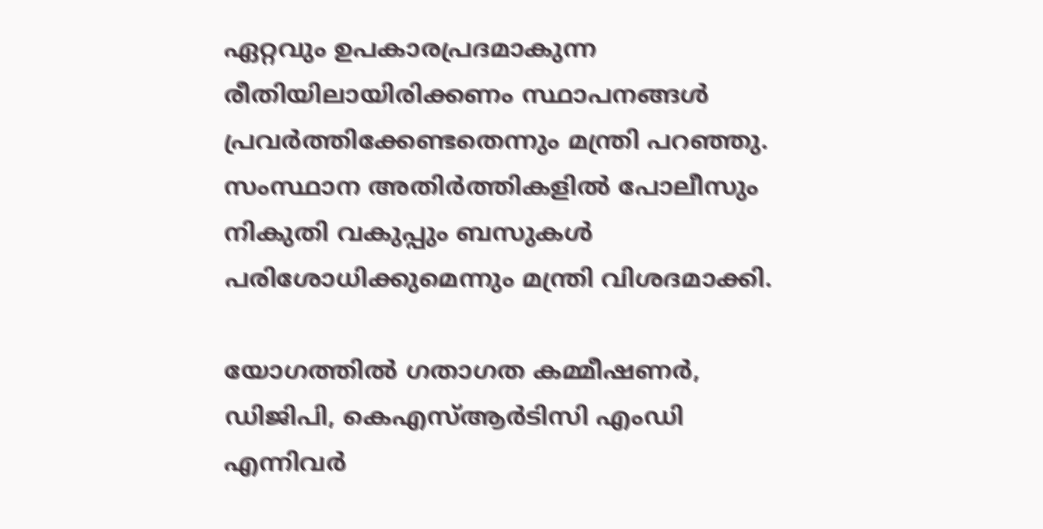ഏറ്റവും ഉപകാരപ്രദമാകുന്ന രീതിയിലായിരിക്കണം സ്ഥാപനങ്ങള്‍ പ്രവര്‍ത്തിക്കേണ്ടതെന്നും മന്ത്രി പറഞ്ഞു. സംസ്ഥാന അതിര്‍ത്തികളില്‍ പോലീസും നികുതി വകുപ്പും ബസുകള്‍ പരിശോധിക്കുമെന്നും മന്ത്രി വിശദമാക്കി.

യോഗത്തില്‍ ഗതാഗത കമ്മീഷണര്‍, ഡിജിപി, കെഎസ്‌ആര്‍ടിസി എംഡി എന്നിവര്‍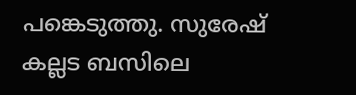പങ്കെടുത്തു. സുരേഷ് കല്ലട ബസിലെ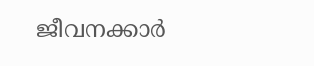ജീവനക്കാര്‍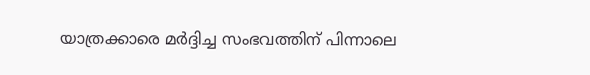യാത്രക്കാരെ മര്‍ദ്ദിച്ച സംഭവത്തിന് പിന്നാലെ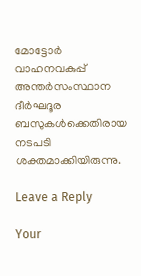മോട്ടോര്‍ വാഹനവകുപ്പ് അന്തര്‍സംസ്ഥാന ദീര്‍ഘദൂര ബസുകള്‍ക്കെതിരായ നടപടി ശക്തമാക്കിയിരുന്നു.

Leave a Reply

Your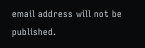email address will not be published.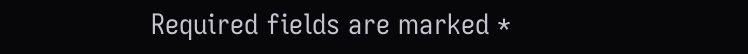Required fields are marked *